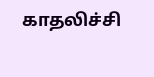காதலிச்சி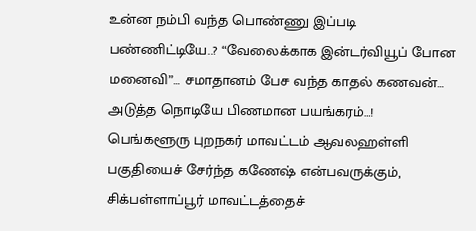உன்ன நம்பி வந்த பொண்ணு இப்படி பண்ணிட்டியே..? “வேலைக்காக இன்டர்வியூப் போன மனைவி”… சமாதானம் பேச வந்த காதல் கணவன்… அடுத்த நொடியே பிணமான பயங்கரம்…!
பெங்களூரு புறநகர் மாவட்டம் ஆவலஹள்ளி பகுதியைச் சேர்ந்த கணேஷ் என்பவருக்கும், சிக்பள்ளாப்பூர் மாவட்டத்தைச்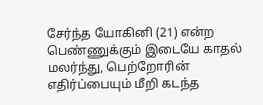சேர்ந்த யோகினி (21) என்ற பெண்ணுக்கும் இடையே காதல் மலர்ந்து, பெற்றோரின் எதிர்ப்பையும் மீறி கடந்த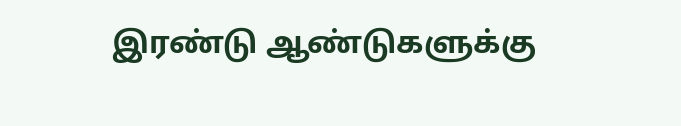இரண்டு ஆண்டுகளுக்கு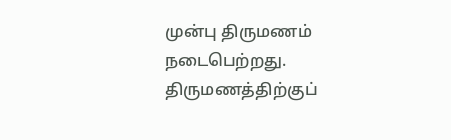முன்பு திருமணம் நடைபெற்றது. திருமணத்திற்குப்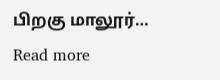பிறகு மாலூர்…
Read more